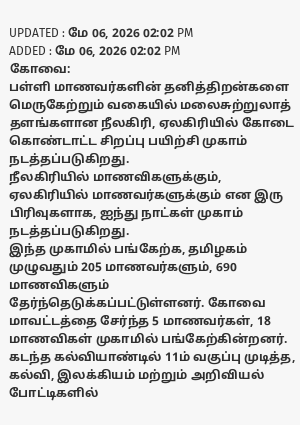UPDATED : மே 06, 2026 02:02 PM
ADDED : மே 06, 2026 02:02 PM
கோவை:
பள்ளி மாணவர்களின் தனித்திறன்களை மெருகேற்றும் வகையில் மலைசுற்றுலாத் தளங்களான நீலகிரி, ஏலகிரியில் கோடை கொண்டாட்ட சிறப்பு பயிற்சி முகாம் நடத்தப்படுகிறது.
நீலகிரியில் மாணவிகளுக்கும், ஏலகிரியில் மாணவர்களுக்கும் என இரு பிரிவுகளாக, ஐந்து நாட்கள் முகாம் நடத்தப்படுகிறது.
இந்த முகாமில் பங்கேற்க, தமிழகம் முழுவதும் 205 மாணவர்களும், 690 மாணவிகளும் தேர்ந்தெடுக்கப்பட்டுள்ளனர். கோவை மாவட்டத்தை சேர்ந்த 5 மாணவர்கள், 18 மாணவிகள் முகாமில் பங்கேற்கின்றனர்.
கடந்த கல்வியாண்டில் 11ம் வகுப்பு முடித்த, கல்வி, இலக்கியம் மற்றும் அறிவியல் போட்டிகளில்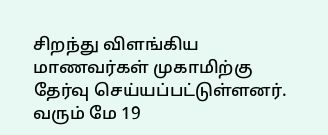சிறந்து விளங்கிய மாணவர்கள் முகாமிற்கு தேர்வு செய்யப்பட்டுள்ளனர்.
வரும் மே 19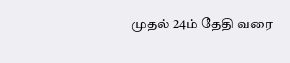முதல் 24ம் தேதி வரை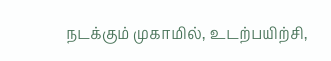நடக்கும் முகாமில், உடற்பயிற்சி,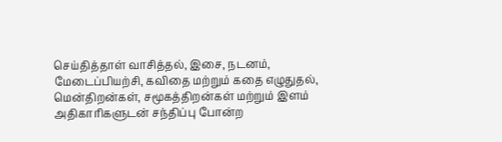செய்தித்தாள் வாசித்தல், இசை, நடனம், மேடைப்பியற்சி, கவிதை மற்றும் கதை எழுதுதல், மென்திறன்கள், சமூகத்திறன்கள் மற்றும் இளம் அதிகாரிகளுடன் சந்திப்பு போன்ற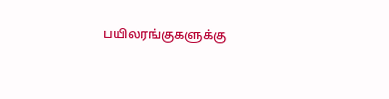பயிலரங்குகளுக்கு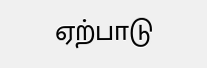ஏற்பாடு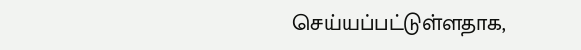செய்யப்பட்டுள்ளதாக,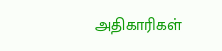அதிகாரிகள்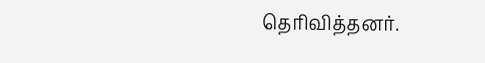தெரிவித்தனர்.